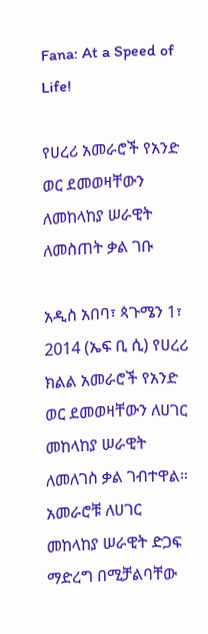Fana: At a Speed of Life!

የሀረሪ አመራሮች የአንድ ወር ደመወዛቸውን ለመከላከያ ሠራዊት ለመስጠት ቃል ገቡ

አዲስ አበባ፣ ጳጉሜን 1፣ 2014 (ኤፍ ቢ ሲ) የሀረሪ ክልል አመራሮች የአንድ ወር ደመወዛቸውን ለሀገር መከላከያ ሠራዊት ለመለገስ ቃል ገብተዋል። አመራሮቹ ለሀገር መከላከያ ሠራዊት ድጋፍ ማድረግ በሚቻልባቸው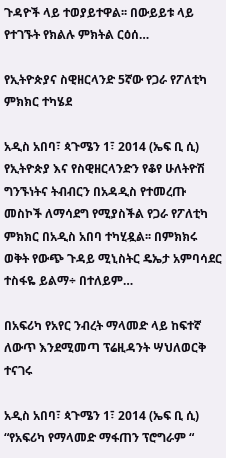ጉዳዮች ላይ ተወያይተዋል፡፡ በውይይቱ ላይ የተገኙት የክልሉ ምክትል ርዕሰ…

የኢትዮጵያና ስዊዘርላንድ 5ኛው የጋራ የፖለቲካ ምክክር ተካሄደ

አዲስ አበባ፣ ጳጉሜን 1፣ 2014 (ኤፍ ቢ ሲ) የኢትዮጵያ እና የስዊዘርላንድን የቆየ ሁለትዮሽ ግንኙነትና ትብብርን በአዳዲስ የተመረጡ መስኮች ለማሳደግ የሚያስችል የጋራ የፖለቲካ ምክክር በአዲስ አበባ ተካሂዷል፡፡ በምክክሩ ወቅት የውጭ ጉዳይ ሚኒስትር ዴኤታ አምባሳደር ተስፋዬ ይልማ÷ በተለይም…

በአፍሪካ የአየር ንብረት ማላመድ ላይ ከፍተኛ ለውጥ እንደሚመጣ ፕሬዚዳንት ሣህለወርቅ ተናገሩ

አዲስ አበባ፣ ጳጉሜን 1፣ 2014 (ኤፍ ቢ ሲ) “የአፍሪካ የማላመድ ማፋጠን ፕሮግራም “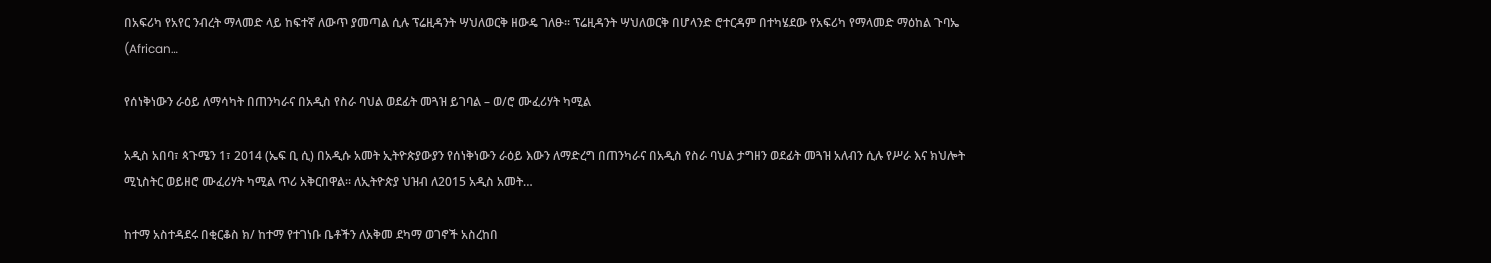በአፍሪካ የአየር ንብረት ማላመድ ላይ ከፍተኛ ለውጥ ያመጣል ሲሉ ፕሬዚዳንት ሣህለወርቅ ዘውዴ ገለፁ፡፡ ፕሬዚዳንት ሣህለወርቅ በሆላንድ ሮተርዳም በተካሄደው የአፍሪካ የማላመድ ማዕከል ጉባኤ (African…

የሰነቅነውን ራዕይ ለማሳካት በጠንካራና በአዲስ የስራ ባህል ወደፊት መጓዝ ይገባል – ወ/ሮ ሙፈሪሃት ካሚል

አዲስ አበባ፣ ጳጉሜን 1፣ 2014 (ኤፍ ቢ ሲ) በአዲሱ አመት ኢትዮጵያውያን የሰነቅነውን ራዕይ እውን ለማድረግ በጠንካራና በአዲስ የስራ ባህል ታግዘን ወደፊት መጓዝ አለብን ሲሉ የሥራ እና ክህሎት ሚኒስትር ወይዘሮ ሙፈሪሃት ካሚል ጥሪ አቅርበዋል፡፡ ለኢትዮጵያ ህዝብ ለ2015 አዲስ አመት…

ከተማ አስተዳደሩ በቂርቆስ ክ/ ከተማ የተገነቡ ቤቶችን ለአቅመ ደካማ ወገኖች አስረከበ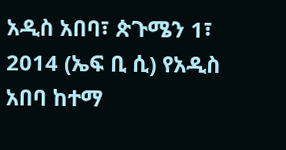አዲስ አበባ፣ ጵጉሜን 1፣ 2014 (ኤፍ ቢ ሲ) የአዲስ አበባ ከተማ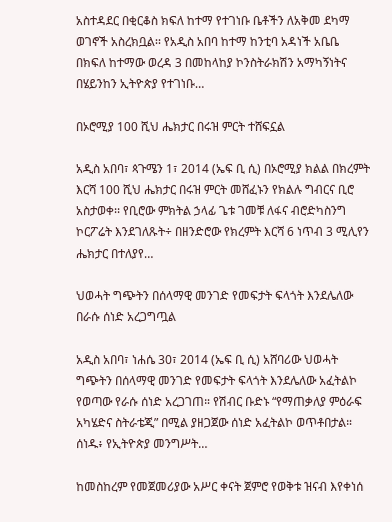አስተዳደር በቂርቆስ ክፍለ ከተማ የተገነቡ ቤቶችን ለአቅመ ደካማ ወገኖች አስረክቧል፡፡ የአዲስ አበባ ከተማ ከንቲባ አዳነች አቤቤ በክፍለ ከተማው ወረዳ 3 በመከላከያ ኮንስትራክሽን አማካኝነትና በሄይንከን ኢትዮጵያ የተገነቡ…

በኦሮሚያ 100 ሺህ ሔክታር በሩዝ ምርት ተሸፍኗል

አዲስ አበባ፣ ጳጉሜን 1፣ 2014 (ኤፍ ቢ ሲ) በኦሮሚያ ክልል በክረምት እርሻ 100 ሺህ ሔክታር በሩዝ ምርት መሸፈኑን የክልሉ ግብርና ቢሮ አስታወቀ፡፡ የቢሮው ምክትል ኃላፊ ጌቱ ገመቹ ለፋና ብሮድካስንግ ኮርፖሬት እንደገለጹት÷ በዘንድሮው የክረምት እርሻ 6 ነጥብ 3 ሚሊየን ሔክታር በተለያየ…

ህወሓት ግጭትን በሰላማዊ መንገድ የመፍታት ፍላጎት እንደሌለው በራሱ ሰነድ አረጋግጧል

አዲስ አበባ፣ ነሐሴ 30፣ 2014 (ኤፍ ቢ ሲ) አሸባሪው ህወሓት ግጭትን በሰላማዊ መንገድ የመፍታት ፍላጎት እንደሌለው አፈትልኮ የወጣው የራሱ ሰነድ አረጋገጠ። የሽብር ቡድኑ “የማጠቃለያ ምዕራፍ አካሄድና ስትራቴጂ” በሚል ያዘጋጀው ሰነድ አፈትልኮ ወጥቶበታል። ሰነዱ፥ የኢትዮጵያ መንግሥት…

ከመስከረም የመጀመሪያው አሥር ቀናት ጀምሮ የወቅቱ ዝናብ እየቀነሰ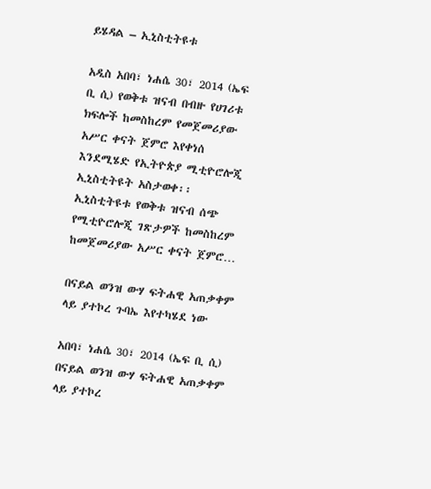ይሄዳል – ኢኒስቲትዩቱ

አዲስ አበባ፣ ነሐሴ 30፣ 2014 (ኤፍ ቢ ሲ) የወቅቱ ዝናብ በብዙ የሀገሪቱ ክፍሎች ከመስከረም የመጀመሪያው አሥር ቀናት ጀምሮ እየቀነሰ እንደሚሄድ የኢትዮጵያ ሚቲዮሮሎጂ ኢኒስቲትዩት አስታወቀ፡፡ ኢኒስቲትዩቱ የወቅቱ ዝናብ ሰጭ የሚቲዮሮሎጂ ገጽታዎች ከመስከረም ከመጀመሪያው አሥር ቀናት ጀምሮ…

በናይል ወንዝ ውሃ ፍትሐዊ አጠቃቀም ላይ ያተኮረ ጉባኤ እየተካሄደ ነው

አበባ፣ ነሐሴ 30፣ 2014 (ኤፍ ቢ ሲ) በናይል ወንዝ ውሃ ፍትሐዊ አጠቃቀም ላይ ያተኮረ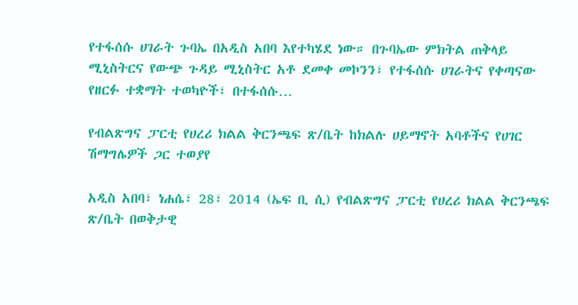የተፋሰሱ ሀገራት ጉባኤ በአዲስ አበባ እየተካሄደ ነው። በጉባኤው ምክትል ጠቅላይ ሚኒስትርና የውጭ ጉዳይ ሚኒስትር አቶ ደመቀ መኮንን፣ የተፋሰሱ ሀገራትና የቀጣናው የዘርፉ ተቋማት ተወካዮች፣ በተፋሰሱ…

የብልጽግና ፓርቲ የሀረሪ ክልል ቅርንጫፍ ጽ/ቤት ከክልሉ ሀይማኖት አባቶችና የሀገር ሽማግሌዎች ጋር ተወያየ

አዲስ አበባ፣ ነሐሴ፣ 28፣ 2014 (ኤፍ ቢ ሲ) የብልጽግና ፓርቲ የሀረሪ ክልል ቅርንጫፍ ጽ/ቤት በወቅታዊ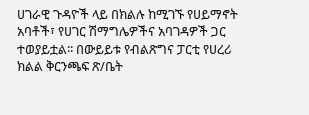ሀገራዊ ጉዳዮች ላይ በክልሉ ከሚገኙ የሀይማኖት አባቶች፣ የሀገር ሽማግሌዎችና አባገዳዎች ጋር ተወያይቷል፡፡ በውይይቱ የብልጽግና ፓርቲ የሀረሪ ክልል ቅርንጫፍ ጽ/ቤት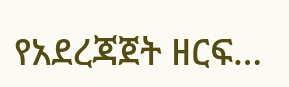የአደረጃጀት ዘርፍ…